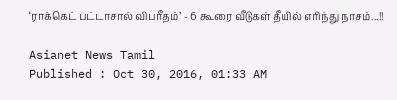‘ராக்கெட் பட்டாசால் விபரீதம்’ - 6 கூரை வீடுகள் தீயில் எரிந்து நாசம்...!!

Asianet News Tamil
Published : Oct 30, 2016, 01:33 AM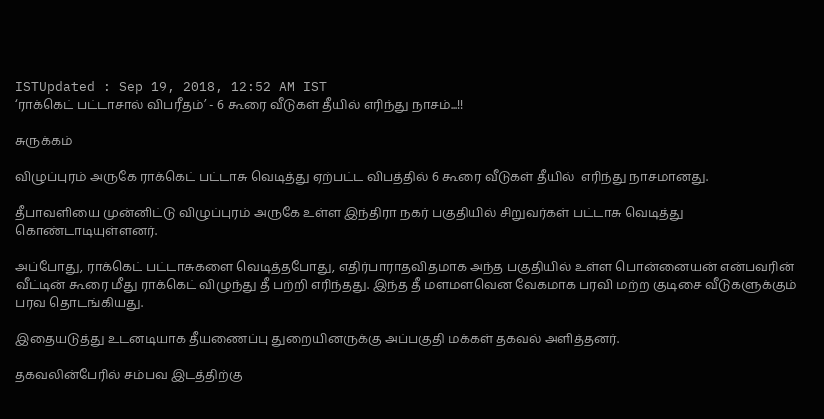ISTUpdated : Sep 19, 2018, 12:52 AM IST
‘ராக்கெட் பட்டாசால் விபரீதம்’ - 6 கூரை வீடுகள் தீயில் எரிந்து நாசம்...!!

சுருக்கம்

விழுப்புரம் அருகே ராக்கெட் பட்டாசு வெடித்து ஏற்பட்ட விபத்தில் 6 கூரை வீடுகள் தீயில்  எரிந்து நாசமானது.

தீபாவளியை முன்னிட்டு விழுப்புரம் அருகே உள்ள இந்திரா நகர் பகுதியில் சிறுவர்கள் பட்டாசு வெடித்து கொண்டாடியுள்ளனர்.

அப்போது, ராக்கெட் பட்டாசுகளை வெடித்தபோது, எதிர்பாராதவிதமாக அந்த பகுதியில் உள்ள பொன்னையன் என்பவரின் வீட்டின் கூரை மீது ராக்கெட் விழுந்து தீ பற்றி எரிந்தது. இந்த தீ மளமளவென வேகமாக பரவி மற்ற குடிசை வீடுகளுக்கும் பரவ தொடங்கியது.

இதையடுத்து உடனடியாக தீயணைப்பு துறையினருக்கு அப்பகுதி மக்கள் தகவல் அளித்தனர்.

தகவலின்பேரில் சம்பவ இடத்திற்கு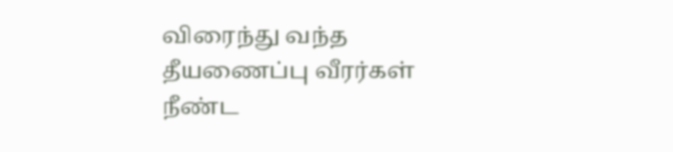விரைந்து வந்த தீயணைப்பு வீரர்கள் நீண்ட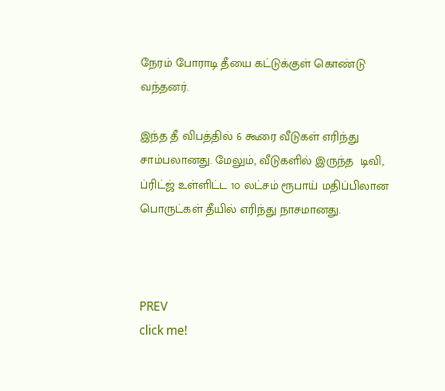நேரம் போராடி தீயை கட்டுக்குள் கொண்டு வந்தனர்.

இந்த தீ விபத்தில் 6 கூரை வீடுகள் எரிந்து சாம்பலானது. மேலும், வீடுகளில் இருந்த  டிவி, ப்ரிட்ஜ் உள்ளிட்ட 1௦ லட்சம் ரூபாய் மதிப்பிலான பொருட்கள் தீயில் எரிந்து நாசமானது.



PREV
click me!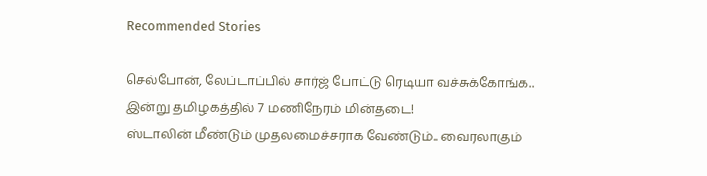Recommended Stories

செல்போன், லேப்டாப்பில் சார்ஜ் போட்டு ரெடியா வச்சுக்கோங்க.. இன்று தமிழகத்தில் 7 மணிநேரம் மின்தடை!
ஸ்டாலின் மீண்டும் முதலமைச்சராக வேண்டும்.. வைரலாகும்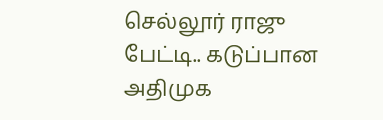செல்லூர் ராஜு பேட்டி.. கடுப்பான அதிமுக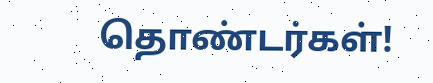தொண்டர்கள்!